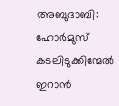അബുദാബി: ഹോർമുസ് കടലിടുക്കിന്മേൽ ഇറാൻ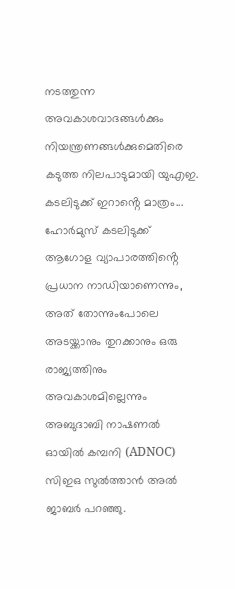നടത്തുന്ന അവകാശവാദങ്ങൾക്കും നിയന്ത്രണങ്ങൾക്കുമെതിരെ കടുത്ത നിലപാടുമായി യുഎഇ. കടലിടുക്ക് ഇറാൻ്റെ മാത്രം...
ഹോർമുസ് കടലിടുക്ക് ആഗോള വ്യാപാരത്തിൻ്റെ പ്രധാന നാഡിയാണെന്നും, അത് തോന്നുംപോലെ അടയ്ക്കാനും തുറക്കാനും ഒരു രാജ്യത്തിനും അവകാശമില്ലെന്നും അബുദാബി നാഷണൽ ഓയിൽ കമ്പനി (ADNOC) സിഇഒ സുൽത്താൻ അൽ ജാബർ പറഞ്ഞു.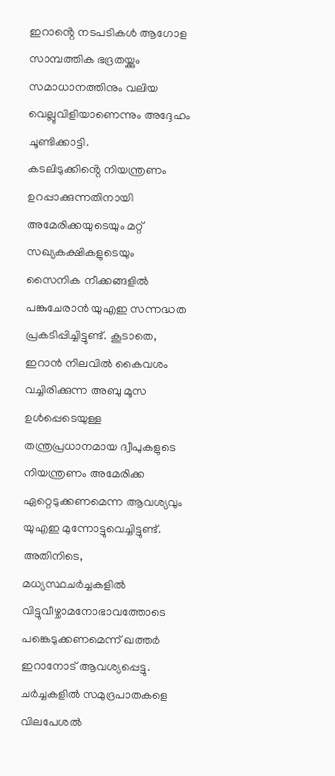ഇറാൻ്റെ നടപടികൾ ആഗോള സാമ്പത്തിക ഭദ്രതയ്ക്കും സമാധാനത്തിനും വലിയ വെല്ലുവിളിയാണെന്നും അദ്ദേഹം ചൂണ്ടിക്കാട്ടി.
കടലിടുക്കിൻ്റെ നിയന്ത്രണം ഉറപ്പാക്കുന്നതിനായി അമേരിക്കയുടെയും മറ്റ് സഖ്യകക്ഷികളുടെയും സൈനിക നീക്കങ്ങളിൽ പങ്കുചേരാൻ യുഎഇ സന്നദ്ധത പ്രകടിപ്പിച്ചിട്ടുണ്ട്. കൂടാതെ, ഇറാൻ നിലവിൽ കൈവശം വച്ചിരിക്കുന്ന അബു മൂസ ഉൾപ്പെടെയുള്ള തന്ത്രപ്രധാനമായ ദ്വീപുകളുടെ നിയന്ത്രണം അമേരിക്ക ഏറ്റെടുക്കണമെന്ന ആവശ്യവും യുഎഇ മുന്നോട്ടുവെച്ചിട്ടുണ്ട്.
അതിനിടെ, മധ്യസ്ഥചർച്ചകളിൽ വിട്ടുവീഴ്ചാമനോഭാവത്തോടെ പങ്കെടുക്കണമെന്ന് ഖത്തർ ഇറാനോട് ആവശ്യപ്പെട്ടു. ചർച്ചകളിൽ സമുദ്രപാതകളെ വിലപേശൽ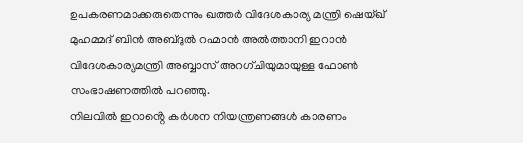ഉപകരണമാക്കരുതെന്നും ഖത്തർ വിദേശകാര്യ മന്ത്രി ഷെയ്ഖ് മുഹമ്മദ് ബിൻ അബ്ദുൽ റഹ്മാൻ അൽത്താനി ഇറാൻ വിദേശകാര്യമന്ത്രി അബ്ബാസ് അറഗ്ചിയുമായുള്ള ഫോൺ സംഭാഷണത്തിൽ പറഞ്ഞു.
നിലവിൽ ഇറാൻ്റെ കർശന നിയന്ത്രണങ്ങൾ കാരണം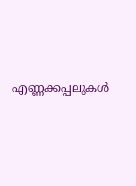എണ്ണക്കപ്പലുകൾ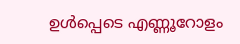ഉൾപ്പെടെ എണ്ണൂറോളം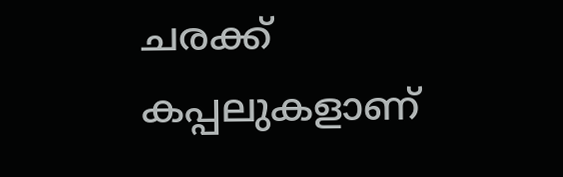ചരക്ക് കപ്പലുകളാണ്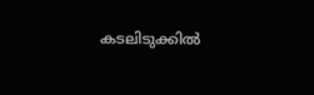കടലിടുക്കിൽ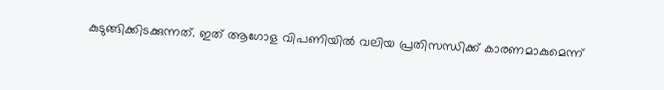കുടുങ്ങിക്കിടക്കുന്നത്. ഇത് ആഗോള വിപണിയിൽ വലിയ പ്രതിസന്ധിക്ക് കാരണമാകുമെന്ന്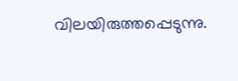വിലയിരുത്തപ്പെടുന്നു.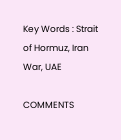Key Words : Strait of Hormuz, Iran War, UAE

COMMENTS